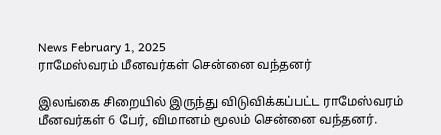News February 1, 2025
ராமேஸ்வரம் மீனவர்கள் சென்னை வந்தனர்

இலங்கை சிறையில் இருந்து விடுவிக்கப்பட்ட ராமேஸ்வரம் மீனவர்கள் 6 பேர், விமானம் மூலம் சென்னை வந்தனர்.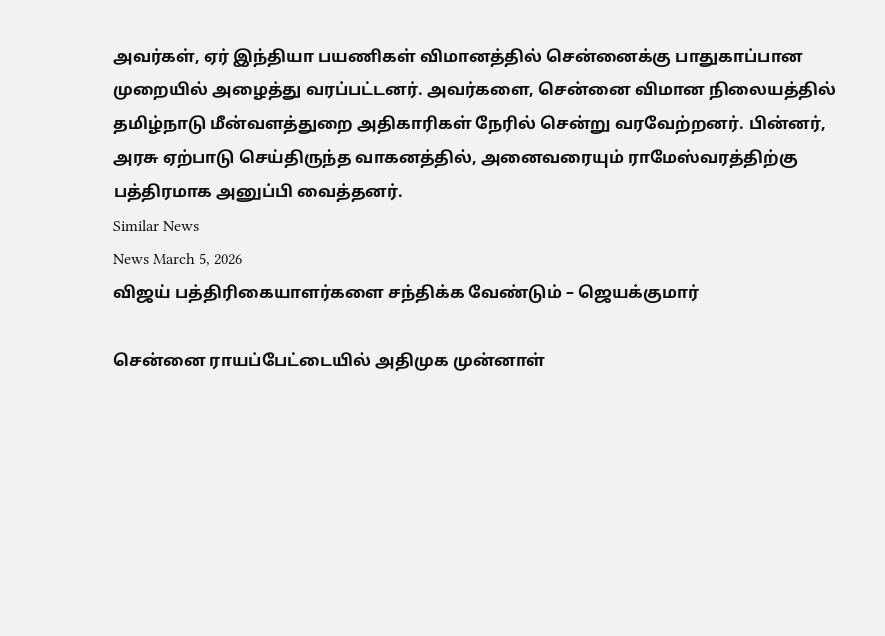அவர்கள், ஏர் இந்தியா பயணிகள் விமானத்தில் சென்னைக்கு பாதுகாப்பான முறையில் அழைத்து வரப்பட்டனர். அவர்களை, சென்னை விமான நிலையத்தில் தமிழ்நாடு மீன்வளத்துறை அதிகாரிகள் நேரில் சென்று வரவேற்றனர். பின்னர், அரசு ஏற்பாடு செய்திருந்த வாகனத்தில், அனைவரையும் ராமேஸ்வரத்திற்கு பத்திரமாக அனுப்பி வைத்தனர்.
Similar News
News March 5, 2026
விஜய் பத்திரிகையாளர்களை சந்திக்க வேண்டும் – ஜெயக்குமார்

சென்னை ராயப்பேட்டையில் அதிமுக முன்னாள்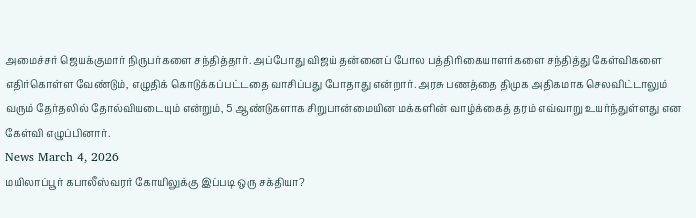அமைச்சர் ஜெயக்குமார் நிருபர்களை சந்தித்தார். அப்போது விஜய் தன்னைப் போல பத்திரிகையாளர்களை சந்தித்து கேள்விகளை எதிர்கொள்ள வேண்டும், எழுதிக் கொடுக்கப்பட்டதை வாசிப்பது போதாது என்றார். அரசு பணத்தை திமுக அதிகமாக செலவிட்டாலும் வரும் தேர்தலில் தோல்வியடையும் என்றும், 5 ஆண்டுகளாக சிறுபான்மையின மக்களின் வாழ்க்கைத் தரம் எவ்வாறு உயர்ந்துள்ளது என கேள்வி எழுப்பினார்.
News March 4, 2026
மயிலாப்பூர் கபாலீஸ்வரர் கோயிலுக்கு இப்படி ஒரு சக்தியா?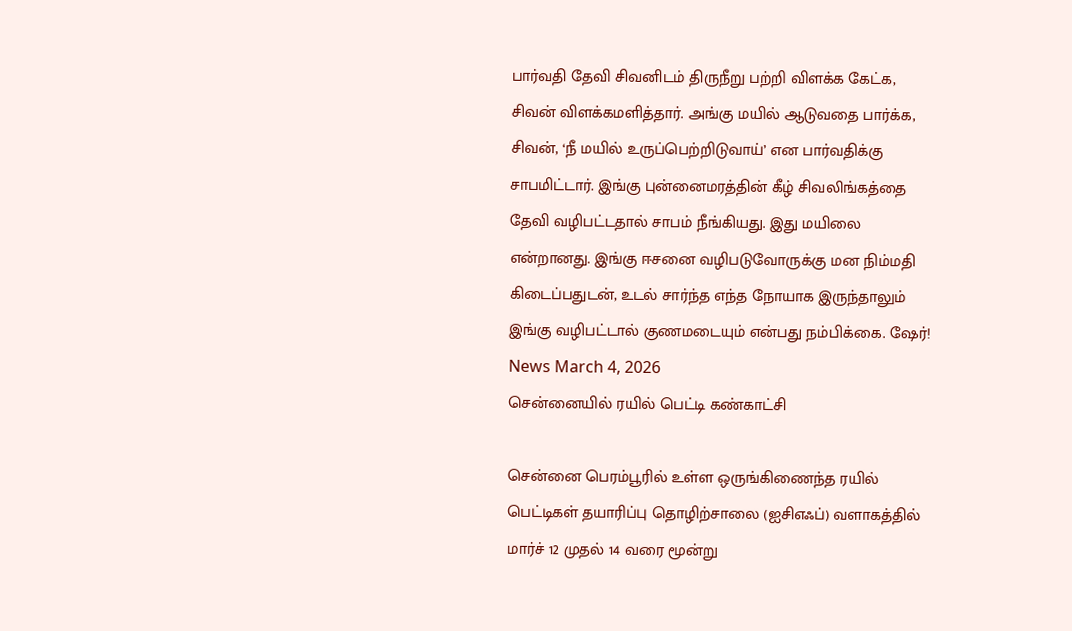பார்வதி தேவி சிவனிடம் திருநீறு பற்றி விளக்க கேட்க, சிவன் விளக்கமளித்தார். அங்கு மயில் ஆடுவதை பார்க்க, சிவன், ‘நீ மயில் உருப்பெற்றிடுவாய்’ என பார்வதிக்கு சாபமிட்டார். இங்கு புன்னைமரத்தின் கீழ் சிவலிங்கத்தை தேவி வழிபட்டதால் சாபம் நீங்கியது. இது மயிலை என்றானது. இங்கு ஈசனை வழிபடுவோருக்கு மன நிம்மதி கிடைப்பதுடன், உடல் சார்ந்த எந்த நோயாக இருந்தாலும் இங்கு வழிபட்டால் குணமடையும் என்பது நம்பிக்கை. ஷேர்!
News March 4, 2026
சென்னையில் ரயில் பெட்டி கண்காட்சி

சென்னை பெரம்பூரில் உள்ள ஒருங்கிணைந்த ரயில் பெட்டிகள் தயாரிப்பு தொழிற்சாலை (ஐசிஎஃப்) வளாகத்தில் மார்ச் 12 முதல் 14 வரை மூன்று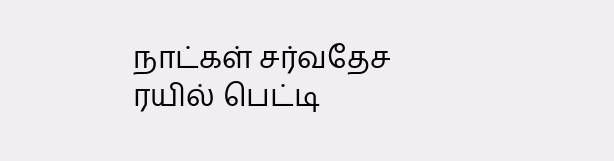நாட்கள் சர்வதேச ரயில் பெட்டி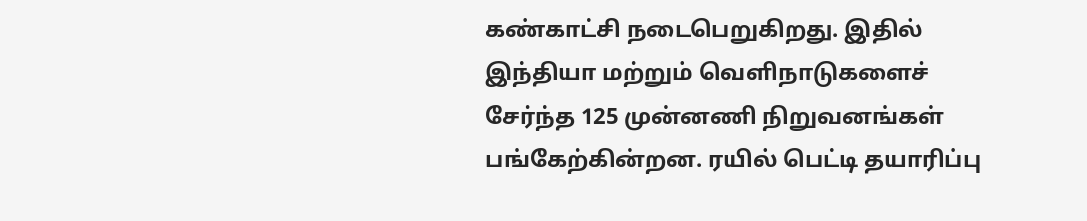கண்காட்சி நடைபெறுகிறது. இதில் இந்தியா மற்றும் வெளிநாடுகளைச் சேர்ந்த 125 முன்னணி நிறுவனங்கள் பங்கேற்கின்றன. ரயில் பெட்டி தயாரிப்பு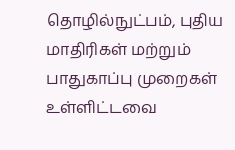தொழில்நுட்பம், புதிய மாதிரிகள் மற்றும் பாதுகாப்பு முறைகள் உள்ளிட்டவை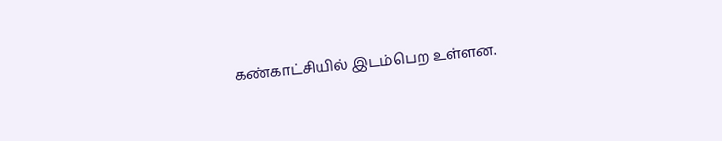கண்காட்சியில் இடம்பெற உள்ளன.